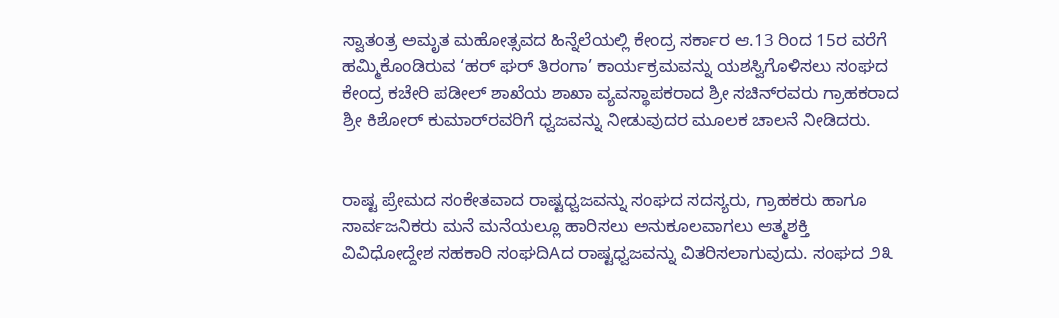ಸ್ವಾತಂತ್ರ ಅಮೃತ ಮಹೋತ್ಸವದ ಹಿನ್ನೆಲೆಯಲ್ಲಿ ಕೇಂದ್ರ ಸರ್ಕಾರ ಆ.13 ರಿಂದ 15ರ ವರೆಗೆ ಹಮ್ಮಿಕೊಂಡಿರುವ ‘ಹರ್ ಘರ್ ತಿರಂಗಾ’ ಕಾರ್ಯಕ್ರಮವನ್ನು ಯಶಸ್ವಿಗೊಳಿಸಲು ಸಂಘದ ಕೇಂದ್ರ ಕಚೇರಿ ಪಡೀಲ್ ಶಾಖೆಯ ಶಾಖಾ ವ್ಯವಸ್ಥಾಪಕರಾದ ಶ್ರೀ ಸಚಿನ್‌ರವರು ಗ್ರಾಹಕರಾದ ಶ್ರೀ ಕಿಶೋರ್ ಕುಮಾರ್‌ರವರಿಗೆ ಧ್ವಜವನ್ನು ನೀಡುವುದರ ಮೂಲಕ ಚಾಲನೆ ನೀಡಿದರು.


ರಾಷ್ಟ ಪ್ರೇಮದ ಸಂಕೇತವಾದ ರಾಷ್ಟಧ್ವಜವನ್ನು ಸಂಘದ ಸದಸ್ಯರು, ಗ್ರಾಹಕರು ಹಾಗೂ ಸಾರ್ವಜನಿಕರು ಮನೆ ಮನೆಯಲ್ಲೂ ಹಾರಿಸಲು ಅನುಕೂಲವಾಗಲು ಆತ್ಮಶಕ್ತಿ ವಿವಿಧೋದ್ದೇಶ ಸಹಕಾರಿ ಸಂಘದಿAದ ರಾಷ್ಟಧ್ವಜವನ್ನು ವಿತರಿಸಲಾಗುವುದು. ಸಂಘದ ೨೩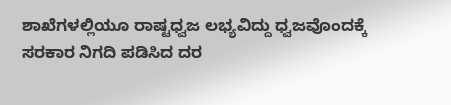ಶಾಖೆಗಳಲ್ಲಿಯೂ ರಾಷ್ಟಧ್ವಜ ಲಭ್ಯವಿದ್ದು ಧ್ವಜವೊಂದಕ್ಕೆ ಸರಕಾರ ನಿಗದಿ ಪಡಿಸಿದ ದರ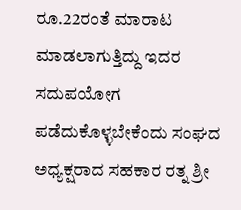ರೂ.22ರಂತೆ ಮಾರಾಟ ಮಾಡಲಾಗುತ್ತಿದ್ದು ಇದರ ಸದುಪಯೋಗ ಪಡೆದುಕೊಳ್ಳಬೇಕೆಂದು ಸಂಘದ ಅಧ್ಯಕ್ಷರಾದ ಸಹಕಾರ ರತ್ನ ಶ್ರೀ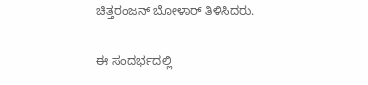ಚಿತ್ತರಂಜನ್ ಬೋಳಾರ್ ತಿಳಿಸಿದರು.

ಈ ಸಂದರ್ಭದಲ್ಲಿ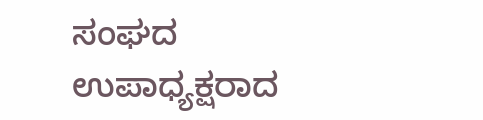ಸಂಘದ ಉಪಾಧ್ಯಕ್ಷರಾದ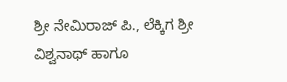ಶ್ರೀ ನೇಮಿರಾಜ್ ಪಿ., ಲೆಕ್ಕಿಗ ಶ್ರೀ ವಿಶ್ವನಾಥ್ ಹಾಗೂ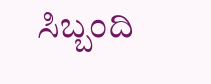ಸಿಬ್ಬಂದಿ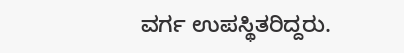ವರ್ಗ ಉಪಸ್ಥಿತರಿದ್ದರು.